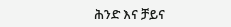ሕንድ እና ቻይና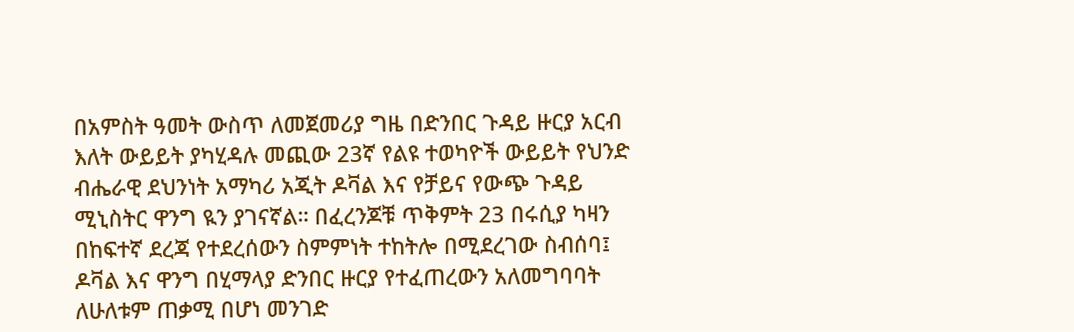በአምስት ዓመት ውስጥ ለመጀመሪያ ግዜ በድንበር ጉዳይ ዙርያ አርብ እለት ውይይት ያካሂዳሉ መጪው 23ኛ የልዩ ተወካዮች ውይይት የህንድ ብሔራዊ ደህንነት አማካሪ አጂት ዶቫል እና የቻይና የውጭ ጉዳይ ሚኒስትር ዋንግ ዪን ያገናኛል። በፈረንጆቹ ጥቅምት 23 በሩሲያ ካዛን በከፍተኛ ደረጃ የተደረሰውን ስምምነት ተከትሎ በሚደረገው ስብሰባ፤ ዶቫል እና ዋንግ በሂማላያ ድንበር ዙርያ የተፈጠረውን አለመግባባት ለሁለቱም ጠቃሚ በሆነ መንገድ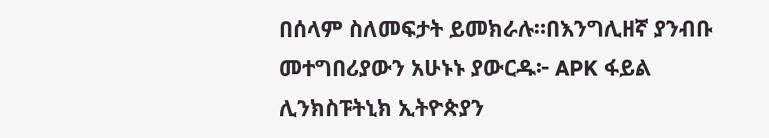በሰላም ስለመፍታት ይመክራሉ።በእንግሊዘኛ ያንብቡ መተግበሪያውን አሁኑኑ ያውርዱ፦ APK ፋይል ሊንክስፑትኒክ ኢትዮጵያን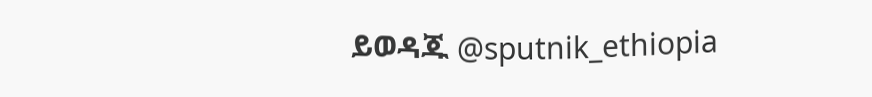ይወዳጁ @sputnik_ethiopia